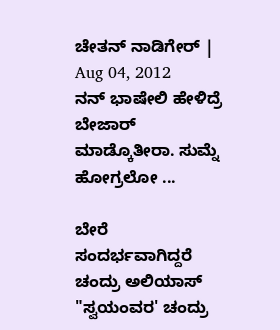ಚೇತನ್ ನಾಡಿಗೇರ್ | Aug 04, 2012
ನನ್ ಭಾಷೇಲಿ ಹೇಳಿದ್ರೆ ಬೇಜಾರ್ ಮಾಡ್ಕೊತೀರಾ. ಸುಮ್ನೆ ಹೋಗ್ರಲೋ ...

ಬೇರೆ ಸಂದರ್ಭವಾಗಿದ್ದರೆ ಚಂದ್ರು ಅಲಿಯಾಸ್ "ಸ್ವಯಂವರ' ಚಂದ್ರು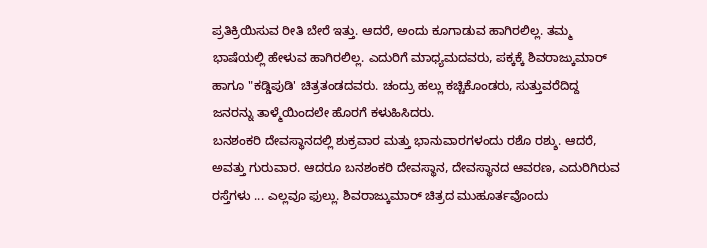ಪ್ರತಿಕ್ರಿಯಿಸುವ ರೀತಿ ಬೇರೆ ಇತ್ತು. ಆದರೆ, ಅಂದು ಕೂಗಾಡುವ ಹಾಗಿರಲಿಲ್ಲ. ತಮ್ಮ ಭಾಷೆಯಲ್ಲಿ ಹೇಳುವ ಹಾಗಿರಲಿಲ್ಲ. ಎದುರಿಗೆ ಮಾಧ್ಯಮದವರು, ಪಕ್ಕಕ್ಕೆ ಶಿವರಾಜ್ಕುಮಾರ್ ಹಾಗೂ "ಕಡ್ಡಿಪುಡಿ' ಚಿತ್ರತಂಡದವರು. ಚಂದ್ರು ಹಲ್ಲು ಕಚ್ಚಿಕೊಂಡರು, ಸುತ್ತುವರೆದಿದ್ದ ಜನರನ್ನು ತಾಳ್ಮೆಯಿಂದಲೇ ಹೊರಗೆ ಕಳುಹಿಸಿದರು.
ಬನಶಂಕರಿ ದೇವಸ್ಥಾನದಲ್ಲಿ ಶುಕ್ರವಾರ ಮತ್ತು ಭಾನುವಾರಗಳಂದು ರಶೊ ರಶ್ಶು. ಆದರೆ, ಅವತ್ತು ಗುರುವಾರ. ಆದರೂ ಬನಶಂಕರಿ ದೇವಸ್ಥಾನ, ದೇವಸ್ಥಾನದ ಆವರಣ, ಎದುರಿಗಿರುವ ರಸ್ತೆಗಳು ... ಎಲ್ಲವೂ ಫುಲ್ಲು. ಶಿವರಾಜ್ಕುಮಾರ್ ಚಿತ್ರದ ಮುಹೂರ್ತವೊಂದು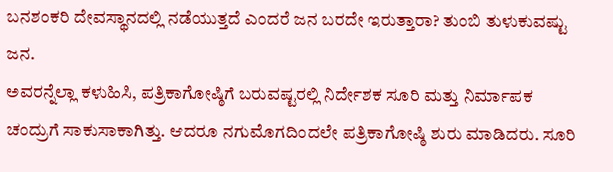ಬನಶಂಕರಿ ದೇವಸ್ಥಾನದಲ್ಲಿ ನಡೆಯುತ್ತದೆ ಎಂದರೆ ಜನ ಬರದೇ ಇರುತ್ತಾರಾ? ತುಂಬಿ ತುಳುಕುವಷ್ಟು ಜನ.
ಅವರನ್ನೆಲ್ಲಾ ಕಳುಹಿಸಿ, ಪತ್ರಿಕಾಗೋಷ್ಠಿಗೆ ಬರುವಷ್ಟರಲ್ಲಿ ನಿರ್ದೇಶಕ ಸೂರಿ ಮತ್ತು ನಿರ್ಮಾಪಕ ಚಂದ್ರುಗೆ ಸಾಕುಸಾಕಾಗಿತ್ತು. ಆದರೂ ನಗುಮೊಗದಿಂದಲೇ ಪತ್ರಿಕಾಗೋಷ್ಠಿ ಶುರು ಮಾಡಿದರು. ಸೂರಿ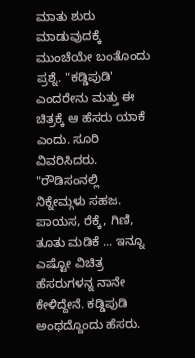ಮಾತು ಶುರು ಮಾಡುವುದಕ್ಕೆ ಮುಂಚೆಯೇ ಬಂತೊಂದು ಪ್ರಶ್ನೆ. "ಕಡ್ಡಿಪುಡಿ' ಎಂದರೇನು ಮತ್ತು ಈ ಚಿತ್ರಕ್ಕೆ ಆ ಹೆಸರು ಯಾಕೆ ಎಂದು. ಸೂರಿ ವಿವರಿಸಿದರು. "ರೌಡಿಸಂನಲ್ಲಿ ನಿಕ್ನೇಮ್ಗಳು ಸಹಜ. ಪಾಯಸ, ರೆಕ್ಕೆ, ಗಿಣಿ, ತೂತು ಮಡಿಕೆ ... ಇನ್ನೂ ಎಷ್ಟೋ ವಿಚಿತ್ರ ಹೆಸರುಗಳನ್ನ ನಾನೇ ಕೇಳಿದ್ದೇನೆ. ಕಡ್ಡಿಪುಡಿ ಅಂಥದ್ದೊಂದು ಹೆಸರು.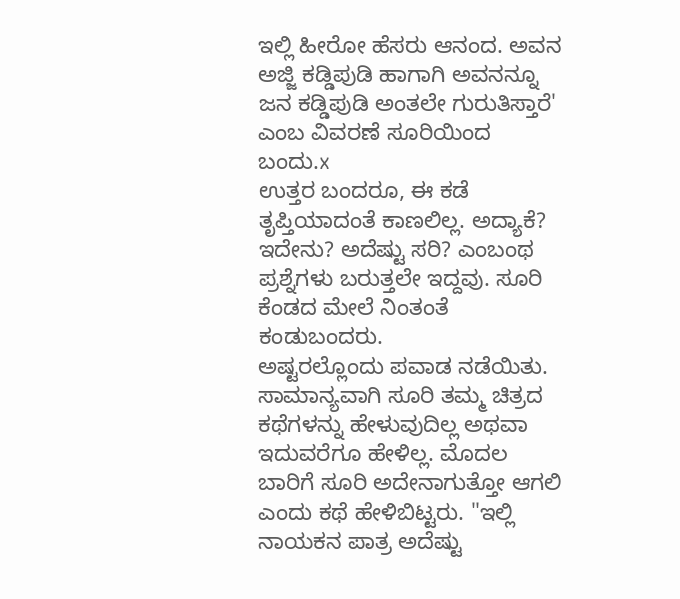ಇಲ್ಲಿ ಹೀರೋ ಹೆಸರು ಆನಂದ. ಅವನ ಅಜ್ಜಿ ಕಡ್ಡಿಪುಡಿ ಹಾಗಾಗಿ ಅವನನ್ನೂ ಜನ ಕಡ್ಡಿಪುಡಿ ಅಂತಲೇ ಗುರುತಿಸ್ತಾರೆ' ಎಂಬ ವಿವರಣೆ ಸೂರಿಯಿಂದ ಬಂದು.x
ಉತ್ತರ ಬಂದರೂ, ಈ ಕಡೆ ತೃಪ್ತಿಯಾದಂತೆ ಕಾಣಲಿಲ್ಲ. ಅದ್ಯಾಕೆ? ಇದೇನು? ಅದೆಷ್ಟು ಸರಿ? ಎಂಬಂಥ ಪ್ರಶ್ನೆಗಳು ಬರುತ್ತಲೇ ಇದ್ದವು. ಸೂರಿ ಕೆಂಡದ ಮೇಲೆ ನಿಂತಂತೆ ಕಂಡುಬಂದರು.
ಅಷ್ಟರಲ್ಲೊಂದು ಪವಾಡ ನಡೆಯಿತು. ಸಾಮಾನ್ಯವಾಗಿ ಸೂರಿ ತಮ್ಮ ಚಿತ್ರದ ಕಥೆಗಳನ್ನು ಹೇಳುವುದಿಲ್ಲ ಅಥವಾ ಇದುವರೆಗೂ ಹೇಳಿಲ್ಲ. ಮೊದಲ ಬಾರಿಗೆ ಸೂರಿ ಅದೇನಾಗುತ್ತೋ ಆಗಲಿ ಎಂದು ಕಥೆ ಹೇಳಿಬಿಟ್ಟರು. "ಇಲ್ಲಿ ನಾಯಕನ ಪಾತ್ರ ಅದೆಷ್ಟು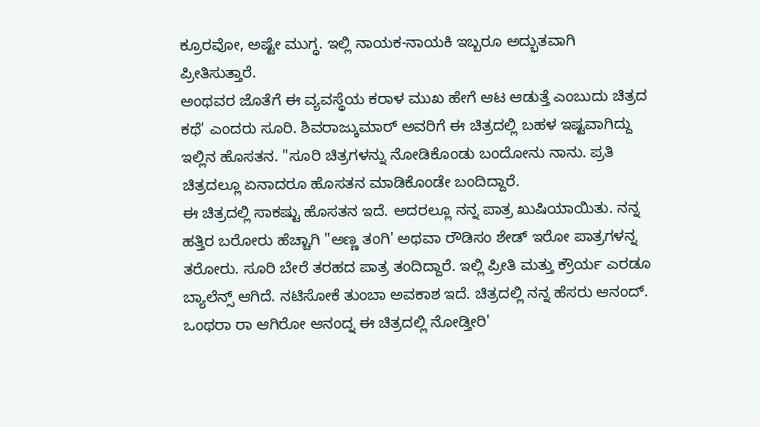ಕ್ರೂರವೋ, ಅಷ್ಟೇ ಮುಗ್ಧ. ಇಲ್ಲಿ ನಾಯಕ-ನಾಯಕಿ ಇಬ್ಬರೂ ಅದ್ಭುತವಾಗಿ ಪ್ರೀತಿಸುತ್ತಾರೆ.
ಅಂಥವರ ಜೊತೆಗೆ ಈ ವ್ಯವಸ್ಥೆಯ ಕರಾಳ ಮುಖ ಹೇಗೆ ಆಟ ಆಡುತ್ತೆ ಎಂಬುದು ಚಿತ್ರದ ಕಥೆ' ಎಂದರು ಸೂರಿ. ಶಿವರಾಜ್ಕುಮಾರ್ ಅವರಿಗೆ ಈ ಚಿತ್ರದಲ್ಲಿ ಬಹಳ ಇಷ್ಟವಾಗಿದ್ದು ಇಲ್ಲಿನ ಹೊಸತನ. "ಸೂರಿ ಚಿತ್ರಗಳನ್ನು ನೋಡಿಕೊಂಡು ಬಂದೋನು ನಾನು. ಪ್ರತಿ ಚಿತ್ರದಲ್ಲೂ ಏನಾದರೂ ಹೊಸತನ ಮಾಡಿಕೊಂಡೇ ಬಂದಿದ್ದಾರೆ.
ಈ ಚಿತ್ರದಲ್ಲಿ ಸಾಕಷ್ಟು ಹೊಸತನ ಇದೆ. ಅದರಲ್ಲೂ ನನ್ನ ಪಾತ್ರ ಖುಷಿಯಾಯಿತು. ನನ್ನ ಹತ್ತಿರ ಬರೋರು ಹೆಚ್ಚಾಗಿ "ಅಣ್ಣ ತಂಗಿ' ಅಥವಾ ರೌಡಿಸಂ ಶೇಡ್ ಇರೋ ಪಾತ್ರಗಳನ್ನ ತರೋರು. ಸೂರಿ ಬೇರೆ ತರಹದ ಪಾತ್ರ ತಂದಿದ್ದಾರೆ. ಇಲ್ಲಿ ಪ್ರೀತಿ ಮತ್ತು ಕ್ರೌರ್ಯ ಎರಡೂ ಬ್ಯಾಲೆನ್ಸ್ ಆಗಿದೆ. ನಟಿಸೋಕೆ ತುಂಬಾ ಅವಕಾಶ ಇದೆ. ಚಿತ್ರದಲ್ಲಿ ನನ್ನ ಹೆಸರು ಆನಂದ್. ಒಂಥರಾ ರಾ ಆಗಿರೋ ಆನಂದ್ನ ಈ ಚಿತ್ರದಲ್ಲಿ ನೋಡ್ತೀರಿ'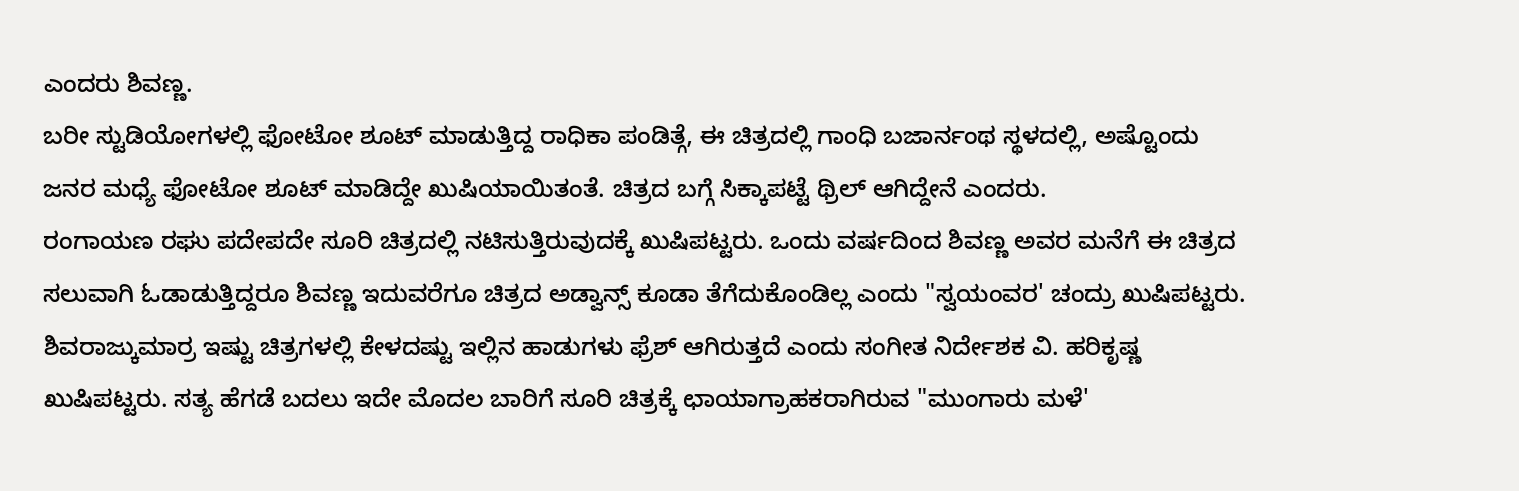ಎಂದರು ಶಿವಣ್ಣ.
ಬರೀ ಸ್ಟುಡಿಯೋಗಳಲ್ಲಿ ಫೋಟೋ ಶೂಟ್ ಮಾಡುತ್ತಿದ್ದ ರಾಧಿಕಾ ಪಂಡಿತ್ಗೆ, ಈ ಚಿತ್ರದಲ್ಲಿ ಗಾಂಧಿ ಬಜಾರ್ನಂಥ ಸ್ಥಳದಲ್ಲಿ, ಅಷ್ಟೊಂದು ಜನರ ಮಧ್ಯೆ ಫೋಟೋ ಶೂಟ್ ಮಾಡಿದ್ದೇ ಖುಷಿಯಾಯಿತಂತೆ. ಚಿತ್ರದ ಬಗ್ಗೆ ಸಿಕ್ಕಾಪಟ್ಟೆ ಥ್ರಿಲ್ ಆಗಿದ್ದೇನೆ ಎಂದರು.
ರಂಗಾಯಣ ರಘು ಪದೇಪದೇ ಸೂರಿ ಚಿತ್ರದಲ್ಲಿ ನಟಿಸುತ್ತಿರುವುದಕ್ಕೆ ಖುಷಿಪಟ್ಟರು. ಒಂದು ವರ್ಷದಿಂದ ಶಿವಣ್ಣ ಅವರ ಮನೆಗೆ ಈ ಚಿತ್ರದ ಸಲುವಾಗಿ ಓಡಾಡುತ್ತಿದ್ದರೂ ಶಿವಣ್ಣ ಇದುವರೆಗೂ ಚಿತ್ರದ ಅಡ್ವಾನ್ಸ್ ಕೂಡಾ ತೆಗೆದುಕೊಂಡಿಲ್ಲ ಎಂದು "ಸ್ವಯಂವರ' ಚಂದ್ರು ಖುಷಿಪಟ್ಟರು. ಶಿವರಾಜ್ಕುಮಾರ್ರ ಇಷ್ಟು ಚಿತ್ರಗಳಲ್ಲಿ ಕೇಳದಷ್ಟು ಇಲ್ಲಿನ ಹಾಡುಗಳು ಫ್ರೆಶ್ ಆಗಿರುತ್ತದೆ ಎಂದು ಸಂಗೀತ ನಿರ್ದೇಶಕ ವಿ. ಹರಿಕೃಷ್ಣ ಖುಷಿಪಟ್ಟರು. ಸತ್ಯ ಹೆಗಡೆ ಬದಲು ಇದೇ ಮೊದಲ ಬಾರಿಗೆ ಸೂರಿ ಚಿತ್ರಕ್ಕೆ ಛಾಯಾಗ್ರಾಹಕರಾಗಿರುವ "ಮುಂಗಾರು ಮಳೆ'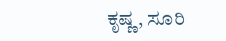ಕೃಷ್ಣ, ಸೂರಿ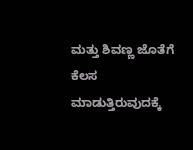ಮತ್ತು ಶಿವಣ್ಣ ಜೊತೆಗೆ ಕೆಲಸ ಮಾಡುತ್ತಿರುವುದಕ್ಕೆ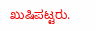ಖುಷಿಪಟ್ಟರು.